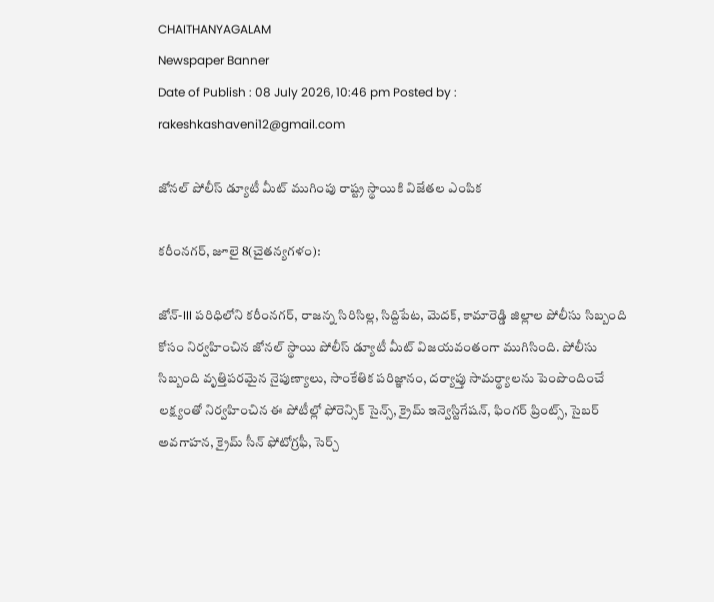CHAITHANYAGALAM
Newspaper Banner
Date of Publish : 08 July 2026, 10:46 pm Posted by : rakeshkashaveni12@gmail.com

జోనల్ పోలీస్ డ్యూటీ మీట్ ముగింపు రాష్ట్ర స్థాయికి విజేతల ఎంపిక

కరీంనగర్, జూలై 8(చైతన్యగళం):

జోన్-III పరిధిలోని కరీంనగర్, రాజన్న సిరిసిల్ల, సిద్దిపేట, మెదక్, కామారెడ్డి జిల్లాల పోలీసు సిబ్బంది కోసం నిర్వహించిన జోనల్ స్థాయి పోలీస్ డ్యూటీ మీట్ విజయవంతంగా ముగిసింది. పోలీసు సిబ్బంది వృత్తిపరమైన నైపుణ్యాలు, సాంకేతిక పరిజ్ఞానం, దర్యాప్తు సామర్థ్యాలను పెంపొందించే లక్ష్యంతో నిర్వహించిన ఈ పోటీల్లో ఫోరెన్సిక్ సైన్స్, క్రైమ్ ఇన్వెస్టిగేషన్, ఫింగర్ ప్రింట్స్, సైబర్ అవగాహన, క్రైమ్ సీన్ ఫోటోగ్రఫీ, సెర్చ్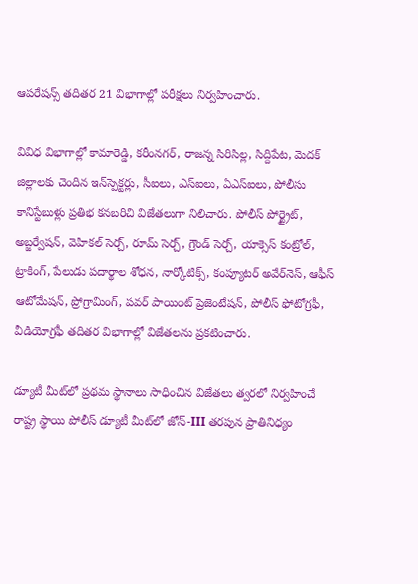ఆపరేషన్స్ తదితర 21 విభాగాల్లో పరీక్షలు నిర్వహించారు.

వివిధ విభాగాల్లో కామారెడ్డి, కరీంనగర్, రాజన్న సిరిసిల్ల, సిద్దిపేట, మెదక్ జిల్లాలకు చెందిన ఇన్‌స్పెక్టర్లు, సీఐలు, ఎస్‌ఐలు, ఏఎస్‌ఐలు, పోలీసు కానిస్టేబుళ్లు ప్రతిభ కనబరిచి విజేతలుగా నిలిచారు. పోలీస్ పోర్ట్రైట్, అబ్జర్వేషన్, వెహికల్ సెర్చ్, రూమ్ సెర్చ్, గ్రౌండ్ సెర్చ్, యాక్సెస్ కంట్రోల్, ట్రాకింగ్, పేలుడు పదార్థాల శోధన, నార్కోటిక్స్, కంప్యూటర్ అవేర్‌నెస్, ఆఫీస్ ఆటోమేషన్, ప్రోగ్రామింగ్, పవర్ పాయింట్ ప్రెజెంటేషన్, పోలీస్ ఫోటోగ్రఫీ, వీడియోగ్రఫీ తదితర విభాగాల్లో విజేతలను ప్రకటించారు.

డ్యూటీ మీట్‌లో ప్రథమ స్థానాలు సాధించిన విజేతలు త్వరలో నిర్వహించే రాష్ట్ర స్థాయి పోలీస్ డ్యూటీ మీట్‌లో జోన్-III తరపున ప్రాతినిధ్యం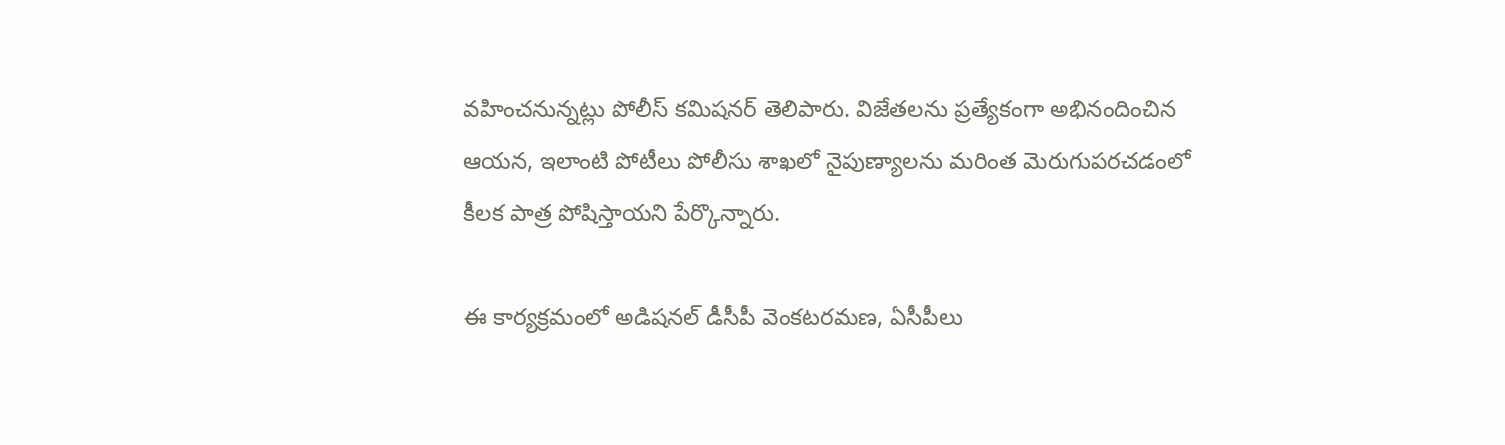వహించనున్నట్లు పోలీస్ కమిషనర్ తెలిపారు. విజేతలను ప్రత్యేకంగా అభినందించిన ఆయన, ఇలాంటి పోటీలు పోలీసు శాఖలో నైపుణ్యాలను మరింత మెరుగుపరచడంలో కీలక పాత్ర పోషిస్తాయని పేర్కొన్నారు.

ఈ కార్యక్రమంలో అడిషనల్ డీసీపీ వెంకటరమణ, ఏసీపీలు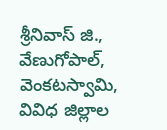శ్రీనివాస్ జి., వేణుగోపాల్, వెంకటస్వామి, వివిధ జిల్లాల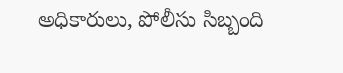అధికారులు, పోలీసు సిబ్బంది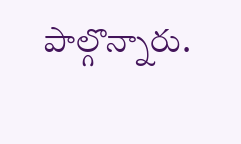పాల్గొన్నారు.